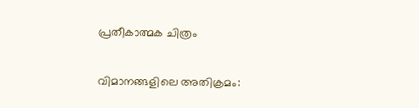പ്രതീകാത്മക ചിത്രം

വിമാനങ്ങളിലെ അതിക്രമം: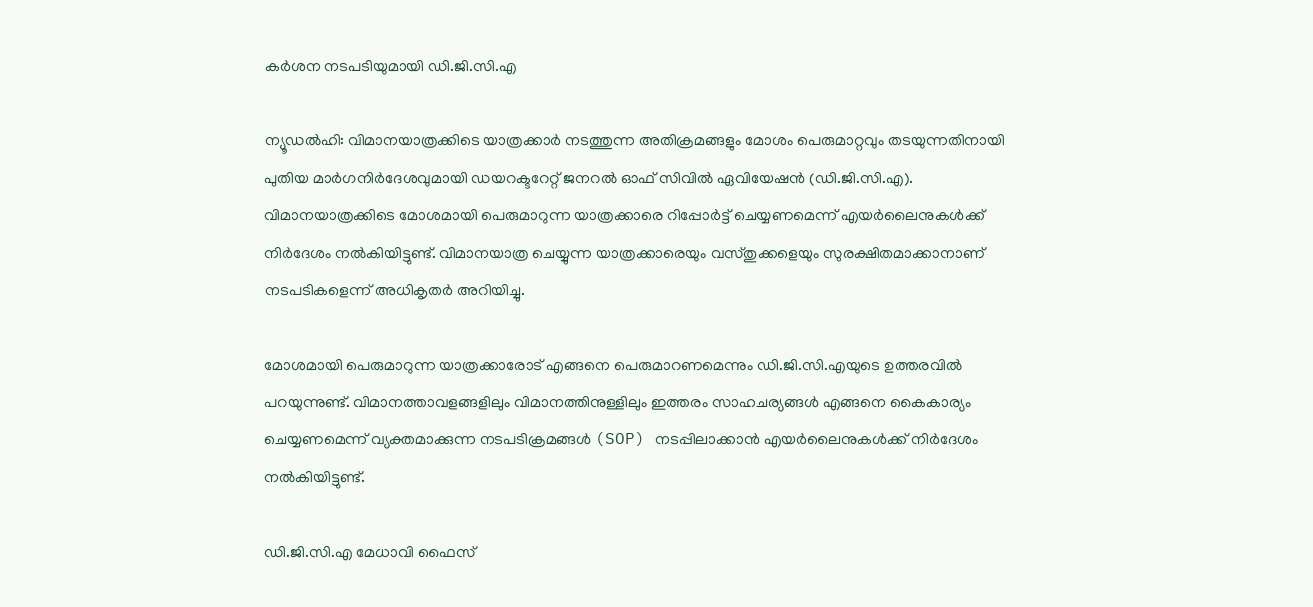കർശന നടപടിയുമായി ഡി.ജി.സി.എ

ന്യൂഡൽഹി: വിമാനയാത്രക്കിടെ യാത്രക്കാർ നടത്തുന്ന അതിക്രമങ്ങളും മോശം പെരുമാറ്റവും തടയുന്നതിനായി പുതിയ മാർഗനിർദേശവുമായി ഡയറക്ടറേറ്റ് ജനറൽ ഓഫ് സിവിൽ ഏവിയേഷൻ (ഡി.ജി.സി.എ). വിമാനയാത്രക്കിടെ മോശമായി പെരുമാറുന്ന യാത്രക്കാരെ റിപ്പോർട്ട് ചെയ്യണമെന്ന് എയർലൈനുകൾക്ക് നിർദേശം നൽകിയിട്ടുണ്ട്. വിമാനയാത്ര ചെയ്യുന്ന യാത്രക്കാരെയും വസ്തുക്കളെയും സുരക്ഷിതമാക്കാനാണ് നടപടികളെന്ന് അധികൃതർ അറിയിച്ചു.

മോശമായി പെരുമാറുന്ന യാത്രക്കാരോട് എങ്ങനെ പെരുമാറണമെന്നും ഡി.ജി.സി.എയുടെ ഉത്തരവിൽ പറയുന്നുണ്ട്. വിമാനത്താവളങ്ങളിലും വിമാനത്തിനുള്ളിലും ഇത്തരം സാഹചര്യങ്ങൾ എങ്ങനെ കൈകാര്യം ചെയ്യണമെന്ന് വ്യക്തമാക്കുന്ന നടപടിക്രമങ്ങൾ (SOP) നടപ്പിലാക്കാൻ എയർലൈനുകൾക്ക് നിർദേശം നൽകിയിട്ടുണ്ട്.

ഡി.ജി.സി.എ മേധാവി ഫൈസ്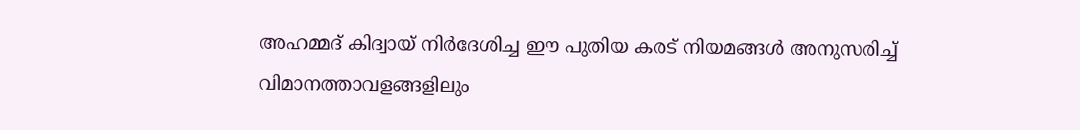അഹമ്മദ് കിദ്വായ് നിർദേശിച്ച ഈ പുതിയ കരട് നിയമങ്ങൾ അനുസരിച്ച് വിമാനത്താവളങ്ങളിലും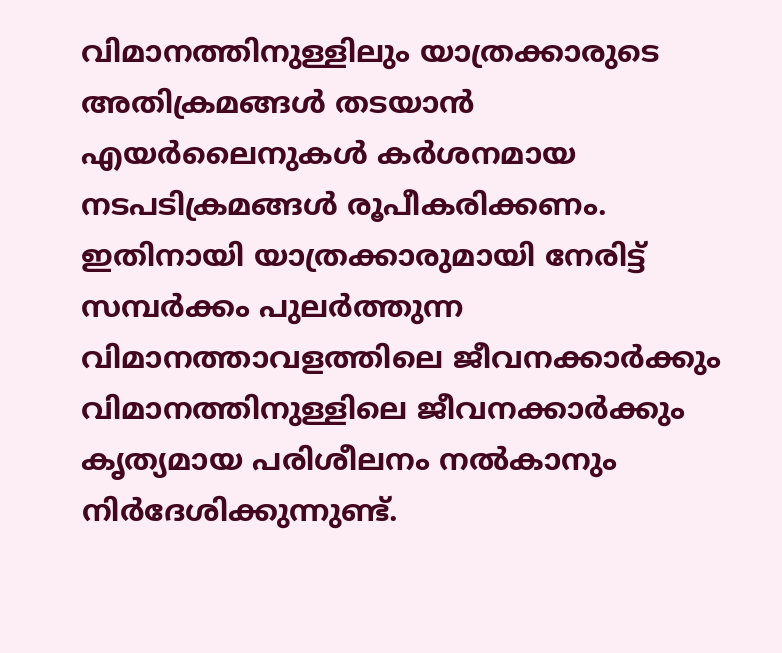വിമാനത്തിനുള്ളിലും യാത്രക്കാരുടെ അതിക്രമങ്ങൾ തടയാൻ എയർലൈനുകൾ കർശനമായ നടപടിക്രമങ്ങൾ രൂപീകരിക്കണം. ഇതിനായി യാത്രക്കാരുമായി നേരിട്ട് സമ്പർക്കം പുലർത്തുന്ന വിമാനത്താവളത്തിലെ ജീവനക്കാർക്കും വിമാനത്തിനുള്ളിലെ ജീവനക്കാർക്കും കൃത്യമായ പരിശീലനം നൽകാനും നിർദേശിക്കുന്നുണ്ട്.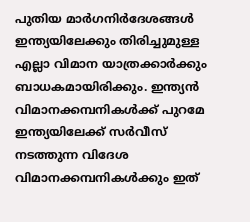പുതിയ മാർഗനിർദേശങ്ങൾ ഇന്ത്യയിലേക്കും തിരിച്ചുമുള്ള എല്ലാ വിമാന യാത്രക്കാർക്കും ബാധകമായിരിക്കും. ഇന്ത്യൻ വിമാനക്കമ്പനികൾക്ക് പുറമേ ഇന്ത്യയിലേക്ക് സർവീസ് നടത്തുന്ന വിദേശ വിമാനക്കമ്പനികൾക്കും ഇത്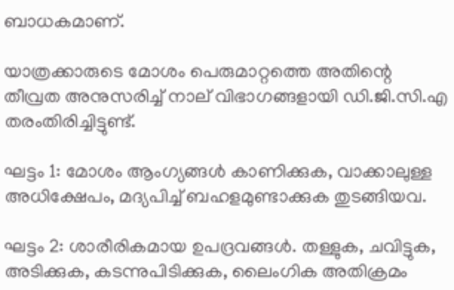ബാധകമാണ്.

യാത്രക്കാരുടെ മോശം പെരുമാറ്റത്തെ അതിന്റെ തീവ്രത അനുസരിച്ച് നാല് വിഭാഗങ്ങളായി ഡി.ജി.സി.എ തരംതിരിച്ചിട്ടുണ്ട്.

ഘട്ടം 1: മോശം ആംഗ്യങ്ങൾ കാണിക്കുക, വാക്കാലുള്ള അധിക്ഷേപം, മദ്യപിച്ച് ബഹളമുണ്ടാക്കുക തുടങ്ങിയവ.

ഘട്ടം 2: ശാരീരികമായ ഉപദ്രവങ്ങൾ. തള്ളുക, ചവിട്ടുക, അടിക്കുക, കടന്നുപിടിക്കുക, ലൈംഗിക അതിക്രമം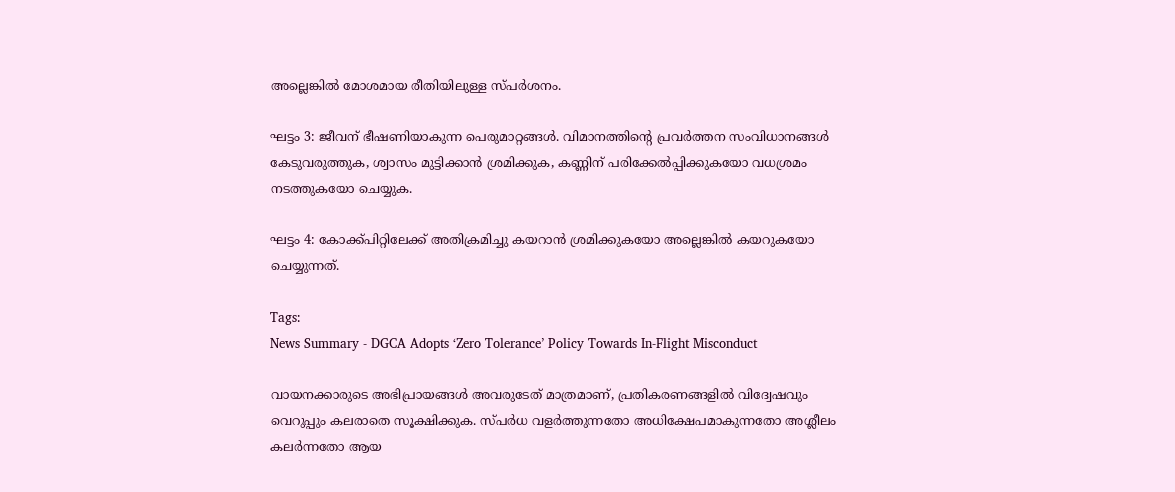അല്ലെങ്കിൽ മോശമായ രീതിയിലുള്ള സ്പർശനം.

ഘട്ടം 3: ജീവന് ഭീഷണിയാകുന്ന പെരുമാറ്റങ്ങൾ. വിമാനത്തിന്റെ പ്രവർത്തന സംവിധാനങ്ങൾ കേടുവരുത്തുക, ശ്വാസം മുട്ടിക്കാൻ ശ്രമിക്കുക, കണ്ണിന് പരിക്കേൽപ്പിക്കുകയോ വധശ്രമം നടത്തുകയോ ചെയ്യുക.

ഘട്ടം 4: കോക്ക്പിറ്റിലേക്ക് അതിക്രമിച്ചു കയറാൻ ശ്രമിക്കുകയോ അല്ലെങ്കിൽ കയറുകയോ ചെയ്യുന്നത്.

Tags:
News Summary - DGCA Adopts ‘Zero Tolerance’ Policy Towards In-Flight Misconduct

വായനക്കാരുടെ അഭിപ്രായങ്ങള്‍ അവരുടേത് മാത്രമാണ്, പ്രതികരണങ്ങളിൽ വിദ്വേഷവും വെറുപ്പും കലരാതെ സൂക്ഷിക്കുക. സ്പർധ വളർത്തുന്നതോ അധിക്ഷേപമാകുന്നതോ അശ്ലീലം കലർന്നതോ ആയ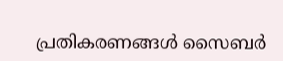പ്രതികരണങ്ങൾ സൈബർ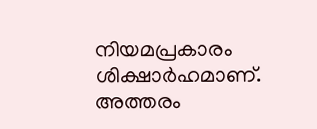നിയമപ്രകാരം ശിക്ഷാർഹമാണ്. അത്തരം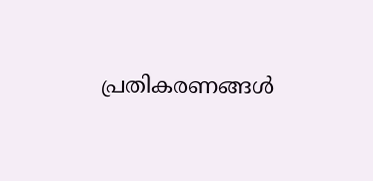പ്രതികരണങ്ങൾ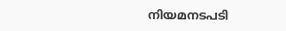നിയമനടപടി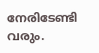നേരിടേണ്ടി വരും.